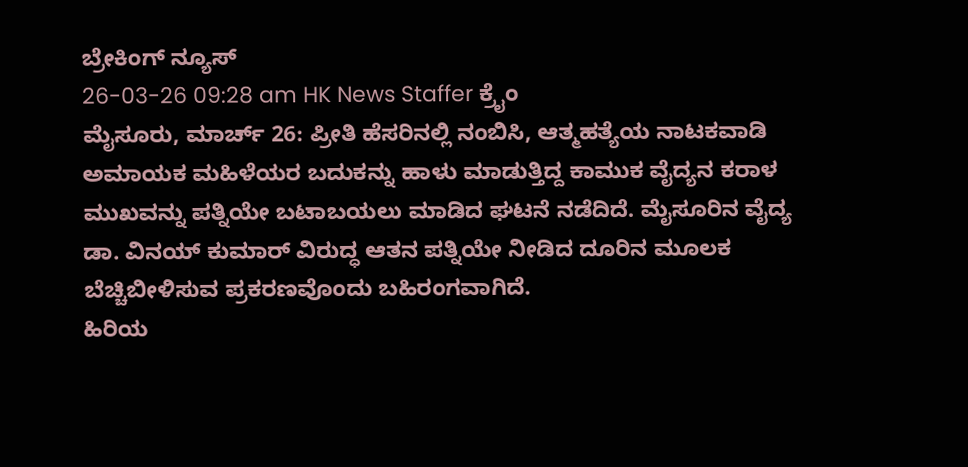ಬ್ರೇಕಿಂಗ್ ನ್ಯೂಸ್
26-03-26 09:28 am HK News Staffer ಕ್ರೈಂ
ಮೈಸೂರು, ಮಾರ್ಚ್ 26: ಪ್ರೀತಿ ಹೆಸರಿನಲ್ಲಿ ನಂಬಿಸಿ, ಆತ್ಮಹತ್ಯೆಯ ನಾಟಕವಾಡಿ ಅಮಾಯಕ ಮಹಿಳೆಯರ ಬದುಕನ್ನು ಹಾಳು ಮಾಡುತ್ತಿದ್ದ ಕಾಮುಕ ವೈದ್ಯನ ಕರಾಳ ಮುಖವನ್ನು ಪತ್ನಿಯೇ ಬಟಾಬಯಲು ಮಾಡಿದ ಘಟನೆ ನಡೆದಿದೆ. ಮೈಸೂರಿನ ವೈದ್ಯ ಡಾ. ವಿನಯ್ ಕುಮಾರ್ ವಿರುದ್ಧ ಆತನ ಪತ್ನಿಯೇ ನೀಡಿದ ದೂರಿನ ಮೂಲಕ ಬೆಚ್ಚಿಬೀಳಿಸುವ ಪ್ರಕರಣವೊಂದು ಬಹಿರಂಗವಾಗಿದೆ.
ಹಿರಿಯ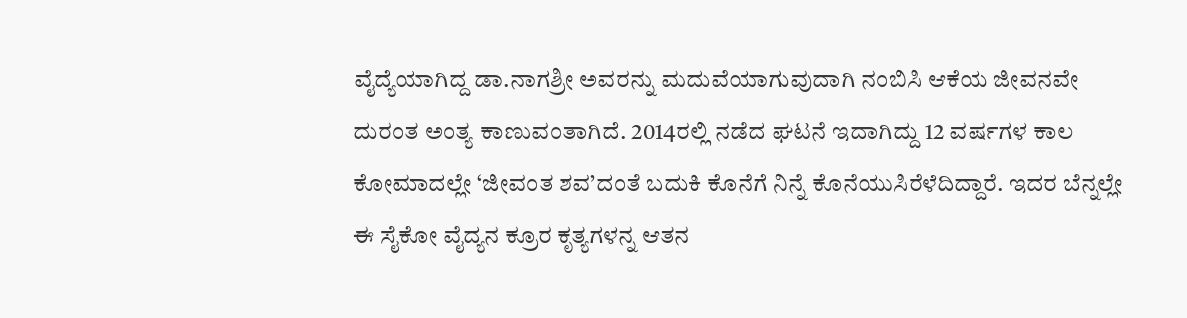ವೈದ್ಯೆಯಾಗಿದ್ದ ಡಾ.ನಾಗಶ್ರೀ ಅವರನ್ನು ಮದುವೆಯಾಗುವುದಾಗಿ ನಂಬಿಸಿ ಆಕೆಯ ಜೀವನವೇ ದುರಂತ ಅಂತ್ಯ ಕಾಣುವಂತಾಗಿದೆ. 2014ರಲ್ಲಿ ನಡೆದ ಘಟನೆ ಇದಾಗಿದ್ದು 12 ವರ್ಷಗಳ ಕಾಲ ಕೋಮಾದಲ್ಲೇ ‘ಜೀವಂತ ಶವ’ದಂತೆ ಬದುಕಿ ಕೊನೆಗೆ ನಿನ್ನೆ ಕೊನೆಯುಸಿರೆಳೆದಿದ್ದಾರೆ. ಇದರ ಬೆನ್ನಲ್ಲೇ ಈ ಸೈಕೋ ವೈದ್ಯನ ಕ್ರೂರ ಕೃತ್ಯಗಳನ್ನ ಆತನ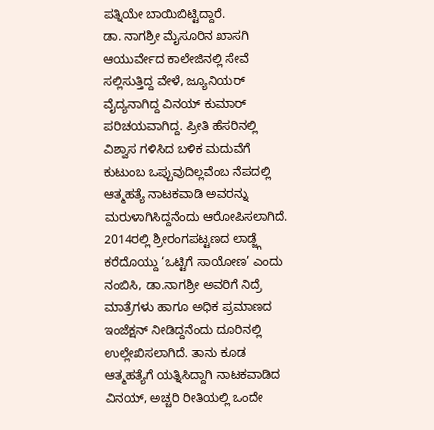ಪತ್ನಿಯೇ ಬಾಯಿಬಿಟ್ಟಿದ್ದಾರೆ.
ಡಾ. ನಾಗಶ್ರೀ ಮೈಸೂರಿನ ಖಾಸಗಿ ಆಯುರ್ವೇದ ಕಾಲೇಜಿನಲ್ಲಿ ಸೇವೆ ಸಲ್ಲಿಸುತ್ತಿದ್ದ ವೇಳೆ, ಜ್ಯೂನಿಯರ್ ವೈದ್ಯನಾಗಿದ್ದ ವಿನಯ್ ಕುಮಾರ್ ಪರಿಚಯವಾಗಿದ್ದ. ಪ್ರೀತಿ ಹೆಸರಿನಲ್ಲಿ ವಿಶ್ವಾಸ ಗಳಿಸಿದ ಬಳಿಕ ಮದುವೆಗೆ ಕುಟುಂಬ ಒಪ್ಪುವುದಿಲ್ಲವೆಂಬ ನೆಪದಲ್ಲಿ ಆತ್ಮಹತ್ಯೆ ನಾಟಕವಾಡಿ ಅವರನ್ನು ಮರುಳಾಗಿಸಿದ್ದನೆಂದು ಆರೋಪಿಸಲಾಗಿದೆ.
2014ರಲ್ಲಿ ಶ್ರೀರಂಗಪಟ್ಟಣದ ಲಾಡ್ಜ್ಗೆ ಕರೆದೊಯ್ದು ‘ಒಟ್ಟಿಗೆ ಸಾಯೋಣ’ ಎಂದು ನಂಬಿಸಿ, ಡಾ.ನಾಗಶ್ರೀ ಅವರಿಗೆ ನಿದ್ರೆ ಮಾತ್ರೆಗಳು ಹಾಗೂ ಅಧಿಕ ಪ್ರಮಾಣದ ಇಂಜೆಕ್ಷನ್ ನೀಡಿದ್ದನೆಂದು ದೂರಿನಲ್ಲಿ ಉಲ್ಲೇಖಿಸಲಾಗಿದೆ. ತಾನು ಕೂಡ ಆತ್ಮಹತ್ಯೆಗೆ ಯತ್ನಿಸಿದ್ದಾಗಿ ನಾಟಕವಾಡಿದ ವಿನಯ್, ಅಚ್ಚರಿ ರೀತಿಯಲ್ಲಿ ಒಂದೇ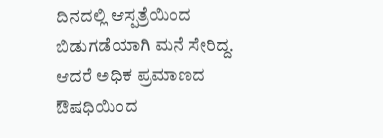ದಿನದಲ್ಲಿ ಆಸ್ಪತ್ರೆಯಿಂದ ಬಿಡುಗಡೆಯಾಗಿ ಮನೆ ಸೇರಿದ್ದ. ಆದರೆ ಅಧಿಕ ಪ್ರಮಾಣದ ಔಷಧಿಯಿಂದ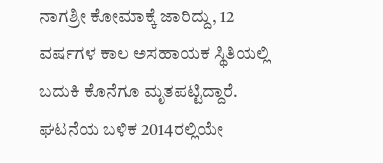ನಾಗಶ್ರೀ ಕೋಮಾಕ್ಕೆ ಜಾರಿದ್ದು, 12 ವರ್ಷಗಳ ಕಾಲ ಅಸಹಾಯಕ ಸ್ಥಿತಿಯಲ್ಲಿ ಬದುಕಿ ಕೊನೆಗೂ ಮೃತಪಟ್ಟಿದ್ದಾರೆ.
ಘಟನೆಯ ಬಳಿಕ 2014ರಲ್ಲಿಯೇ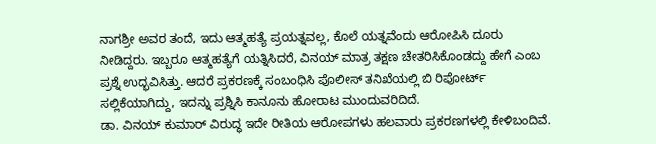ನಾಗಶ್ರೀ ಅವರ ತಂದೆ, ಇದು ಆತ್ಮಹತ್ಯೆ ಪ್ರಯತ್ನವಲ್ಲ, ಕೊಲೆ ಯತ್ನವೆಂದು ಆರೋಪಿಸಿ ದೂರು ನೀಡಿದ್ದರು. ಇಬ್ಬರೂ ಆತ್ಮಹತ್ಯೆಗೆ ಯತ್ನಿಸಿದರೆ, ವಿನಯ್ ಮಾತ್ರ ತಕ್ಷಣ ಚೇತರಿಸಿಕೊಂಡದ್ದು ಹೇಗೆ ಎಂಬ ಪ್ರಶ್ನೆ ಉದ್ಭವಿಸಿತ್ತು. ಆದರೆ ಪ್ರಕರಣಕ್ಕೆ ಸಂಬಂಧಿಸಿ ಪೊಲೀಸ್ ತನಿಖೆಯಲ್ಲಿ ಬಿ ರಿಪೋರ್ಟ್ ಸಲ್ಲಿಕೆಯಾಗಿದ್ದು, ಇದನ್ನು ಪ್ರಶ್ನಿಸಿ ಕಾನೂನು ಹೋರಾಟ ಮುಂದುವರಿದಿದೆ.
ಡಾ. ವಿನಯ್ ಕುಮಾರ್ ವಿರುದ್ಧ ಇದೇ ರೀತಿಯ ಆರೋಪಗಳು ಹಲವಾರು ಪ್ರಕರಣಗಳಲ್ಲಿ ಕೇಳಿಬಂದಿವೆ.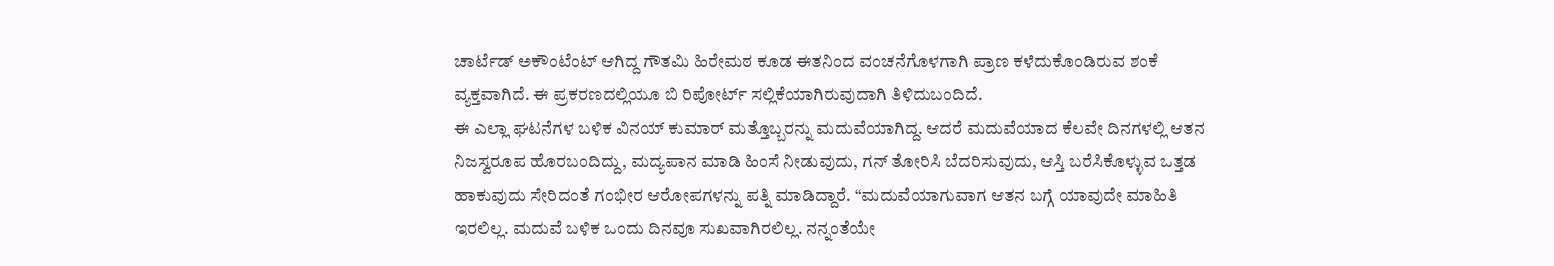ಚಾರ್ಟೆಡ್ ಅಕೌಂಟೆಂಟ್ ಆಗಿದ್ದ ಗೌತಮಿ ಹಿರೇಮಠ ಕೂಡ ಈತನಿಂದ ವಂಚನೆಗೊಳಗಾಗಿ ಪ್ರಾಣ ಕಳೆದುಕೊಂಡಿರುವ ಶಂಕೆ ವ್ಯಕ್ತವಾಗಿದೆ. ಈ ಪ್ರಕರಣದಲ್ಲಿಯೂ ಬಿ ರಿಪೋರ್ಟ್ ಸಲ್ಲಿಕೆಯಾಗಿರುವುದಾಗಿ ತಿಳಿದುಬಂದಿದೆ.
ಈ ಎಲ್ಲಾ ಘಟನೆಗಳ ಬಳಿಕ ವಿನಯ್ ಕುಮಾರ್ ಮತ್ತೊಬ್ಬರನ್ನು ಮದುವೆಯಾಗಿದ್ದ. ಆದರೆ ಮದುವೆಯಾದ ಕೆಲವೇ ದಿನಗಳಲ್ಲಿ ಆತನ ನಿಜಸ್ವರೂಪ ಹೊರಬಂದಿದ್ದು, ಮದ್ಯಪಾನ ಮಾಡಿ ಹಿಂಸೆ ನೀಡುವುದು, ಗನ್ ತೋರಿಸಿ ಬೆದರಿಸುವುದು, ಆಸ್ತಿ ಬರೆಸಿಕೊಳ್ಳುವ ಒತ್ತಡ ಹಾಕುವುದು ಸೇರಿದಂತೆ ಗಂಭೀರ ಆರೋಪಗಳನ್ನು ಪತ್ನಿ ಮಾಡಿದ್ದಾರೆ. “ಮದುವೆಯಾಗುವಾಗ ಆತನ ಬಗ್ಗೆ ಯಾವುದೇ ಮಾಹಿತಿ ಇರಲಿಲ್ಲ. ಮದುವೆ ಬಳಿಕ ಒಂದು ದಿನವೂ ಸುಖವಾಗಿರಲಿಲ್ಲ. ನನ್ನಂತೆಯೇ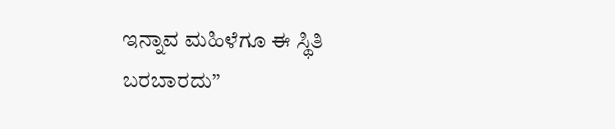ಇನ್ನಾವ ಮಹಿಳೆಗೂ ಈ ಸ್ಥಿತಿ ಬರಬಾರದು”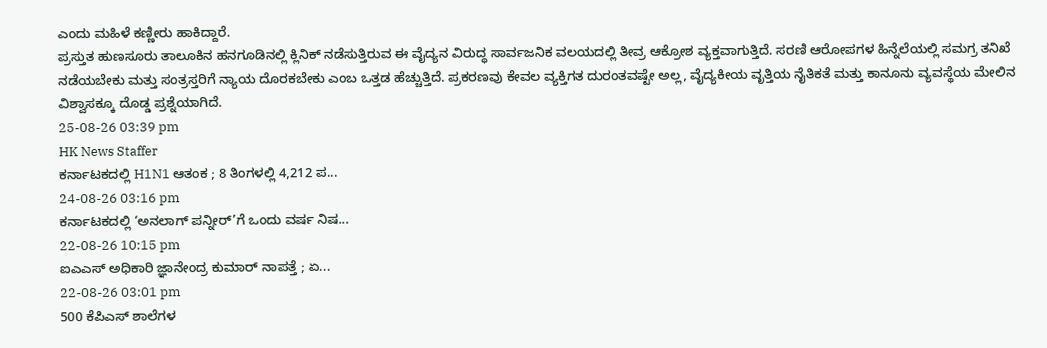ಎಂದು ಮಹಿಳೆ ಕಣ್ಣೀರು ಹಾಕಿದ್ದಾರೆ.
ಪ್ರಸ್ತುತ ಹುಣಸೂರು ತಾಲೂಕಿನ ಹನಗೂಡಿನಲ್ಲಿ ಕ್ಲಿನಿಕ್ ನಡೆಸುತ್ತಿರುವ ಈ ವೈದ್ಯನ ವಿರುದ್ಧ ಸಾರ್ವಜನಿಕ ವಲಯದಲ್ಲಿ ತೀವ್ರ ಆಕ್ರೋಶ ವ್ಯಕ್ತವಾಗುತ್ತಿದೆ. ಸರಣಿ ಆರೋಪಗಳ ಹಿನ್ನೆಲೆಯಲ್ಲಿ ಸಮಗ್ರ ತನಿಖೆ ನಡೆಯಬೇಕು ಮತ್ತು ಸಂತ್ರಸ್ತರಿಗೆ ನ್ಯಾಯ ದೊರಕಬೇಕು ಎಂಬ ಒತ್ತಡ ಹೆಚ್ಚುತ್ತಿದೆ. ಪ್ರಕರಣವು ಕೇವಲ ವ್ಯಕ್ತಿಗತ ದುರಂತವಷ್ಟೇ ಅಲ್ಲ, ವೈದ್ಯಕೀಯ ವೃತ್ತಿಯ ನೈತಿಕತೆ ಮತ್ತು ಕಾನೂನು ವ್ಯವಸ್ಥೆಯ ಮೇಲಿನ ವಿಶ್ವಾಸಕ್ಕೂ ದೊಡ್ಡ ಪ್ರಶ್ನೆಯಾಗಿದೆ.
25-08-26 03:39 pm
HK News Staffer
ಕರ್ನಾಟಕದಲ್ಲಿ H1N1 ಆತಂಕ ; 8 ತಿಂಗಳಲ್ಲಿ 4,212 ಪ...
24-08-26 03:16 pm
ಕರ್ನಾಟಕದಲ್ಲಿ ‘ಅನಲಾಗ್ ಪನ್ನೀರ್’ಗೆ ಒಂದು ವರ್ಷ ನಿಷ...
22-08-26 10:15 pm
ಐಎಎಸ್ ಅಧಿಕಾರಿ ಜ್ಞಾನೇಂದ್ರ ಕುಮಾರ್ ನಾಪತ್ತೆ ; ಏ...
22-08-26 03:01 pm
500 ಕೆಪಿಎಸ್ ಶಾಲೆಗಳ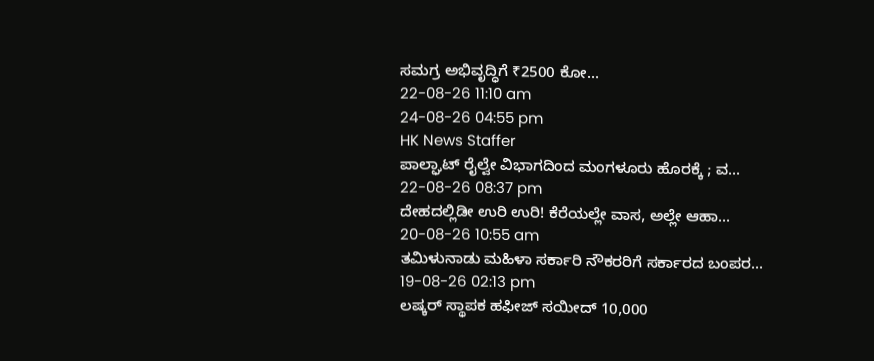ಸಮಗ್ರ ಅಭಿವೃದ್ಧಿಗೆ ₹2500 ಕೋ...
22-08-26 11:10 am
24-08-26 04:55 pm
HK News Staffer
ಪಾಲ್ಘಾಟ್ ರೈಲ್ವೇ ವಿಭಾಗದಿಂದ ಮಂಗಳೂರು ಹೊರಕ್ಕೆ ; ವ...
22-08-26 08:37 pm
ದೇಹದಲ್ಲಿಡೀ ಉರಿ ಉರಿ! ಕೆರೆಯಲ್ಲೇ ವಾಸ, ಅಲ್ಲೇ ಆಹಾ...
20-08-26 10:55 am
ತಮಿಳುನಾಡು ಮಹಿಳಾ ಸರ್ಕಾರಿ ನೌಕರರಿಗೆ ಸರ್ಕಾರದ ಬಂಪರ...
19-08-26 02:13 pm
ಲಷ್ಕರ್ ಸ್ಥಾಪಕ ಹಫೀಜ್ ಸಯೀದ್ 10,000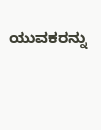ಯುವಕರನ್ನು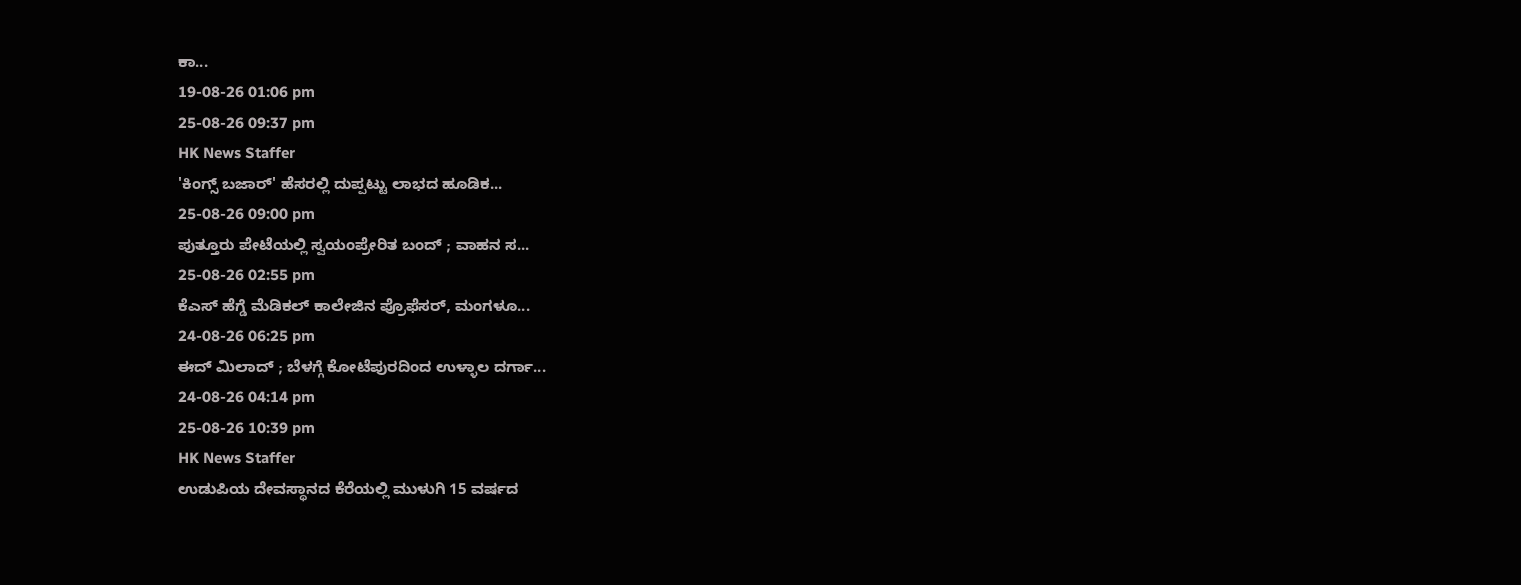ಕಾ...
19-08-26 01:06 pm
25-08-26 09:37 pm
HK News Staffer
'ಕಿಂಗ್ಸ್ ಬಜಾರ್' ಹೆಸರಲ್ಲಿ ದುಪ್ಪಟ್ಟು ಲಾಭದ ಹೂಡಿಕ...
25-08-26 09:00 pm
ಪುತ್ತೂರು ಪೇಟೆಯಲ್ಲಿ ಸ್ವಯಂಪ್ರೇರಿತ ಬಂದ್ ; ವಾಹನ ಸ...
25-08-26 02:55 pm
ಕೆಎಸ್ ಹೆಗ್ಡೆ ಮೆಡಿಕಲ್ ಕಾಲೇಜಿನ ಪ್ರೊಫೆಸರ್, ಮಂಗಳೂ...
24-08-26 06:25 pm
ಈದ್ ಮಿಲಾದ್ ; ಬೆಳಗ್ಗೆ ಕೋಟೆಪುರದಿಂದ ಉಳ್ಳಾಲ ದರ್ಗಾ...
24-08-26 04:14 pm
25-08-26 10:39 pm
HK News Staffer
ಉಡುಪಿಯ ದೇವಸ್ಥಾನದ ಕೆರೆಯಲ್ಲಿ ಮುಳುಗಿ 15 ವರ್ಷದ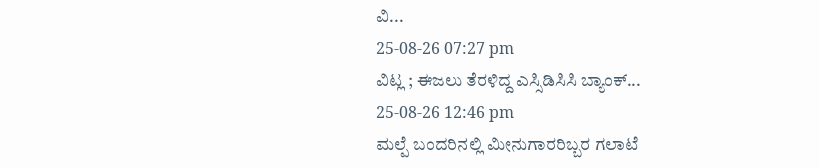ವಿ...
25-08-26 07:27 pm
ವಿಟ್ಲ ; ಈಜಲು ತೆರಳಿದ್ದ ಎಸ್ಸಿಡಿಸಿಸಿ ಬ್ಯಾಂಕ್...
25-08-26 12:46 pm
ಮಲ್ಪೆ ಬಂದರಿನಲ್ಲಿ ಮೀನುಗಾರರಿಬ್ಬರ ಗಲಾಟೆ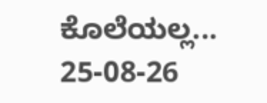ಕೊಲೆಯಲ್ಲ...
25-08-26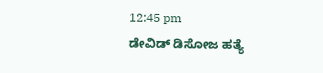12:45 pm
ಡೇವಿಡ್ ಡಿಸೋಜ ಹತ್ಯೆ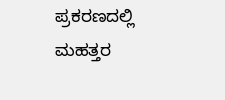ಪ್ರಕರಣದಲ್ಲಿ ಮಹತ್ತರ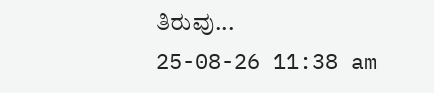ತಿರುವು...
25-08-26 11:38 am